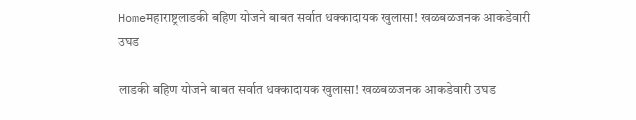Homeमहाराष्ट्रलाडकी बहिण योजने बाबत सर्वात धक्कादायक खुलासा! खळबळजनक आकडेवारी उघड

लाडकी बहिण योजने बाबत सर्वात धक्कादायक खुलासा! खळबळजनक आकडेवारी उघड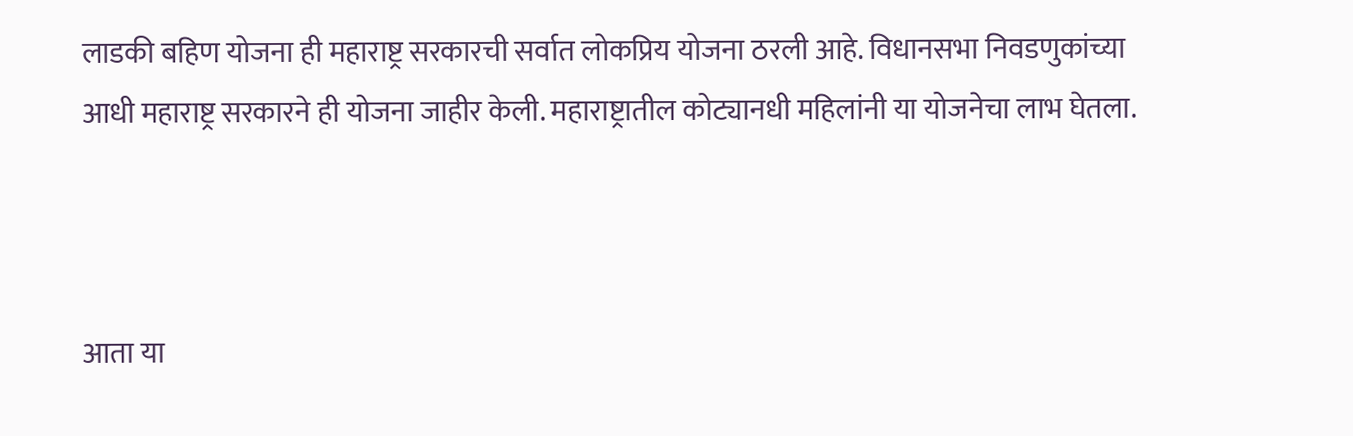लाडकी बहिण योजना ही महाराष्ट्र सरकारची सर्वात लोकप्रिय योजना ठरली आहे. विधानसभा निवडणुकांच्या आधी महाराष्ट्र सरकारने ही योजना जाहीर केली. महाराष्ट्रातील कोट्यानधी महिलांनी या योजनेचा लाभ घेतला.



आता या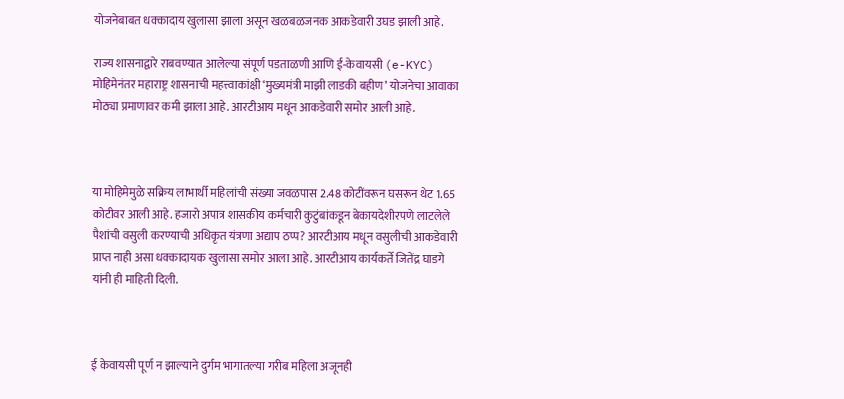योजनेबाबत धक्कादाय खुलासा झाला असून खळबळजनक आकडेवारी उघड झाली आहे.

राज्य शासनाद्वारे राबवण्यात आलेल्या संपूर्ण पडताळणी आणि ई-केवायसी (e-KYC) मोहिमेनंतर महाराष्ट्र शासनाची महत्त्वाकांक्षी ‘मुख्यमंत्री माझी लाडकी बहीण’ योजनेचा आवाका मोठ्या प्रमाणावर कमी झाला आहे. आरटीआय मधून आकडेवारी समोर आली आहे.



या मोहिमेमुळे सक्रिय लाभार्थी महिलांची संख्या जवळपास 2.48 कोटींवरून घसरून थेट 1.65 कोटीवर आली आहे. हजारो अपात्र शासकीय कर्मचारी कुटुंबांकडून बेकायदेशीरपणे लाटलेले पैशांची वसुली करण्याची अधिकृत यंत्रणा अद्याप ठप्प? आरटीआय मधून वसुलीची आकडेवारी प्राप्त नाही असा धक्कादायक खुलासा समोर आला आहे. आरटीआय कार्यकर्ते जितेंद्र घाडगे यांनी ही माहिती दिली.



ई केवायसी पूर्ण न झाल्याने दुर्गम भागातल्या गरीब महिला अजूनही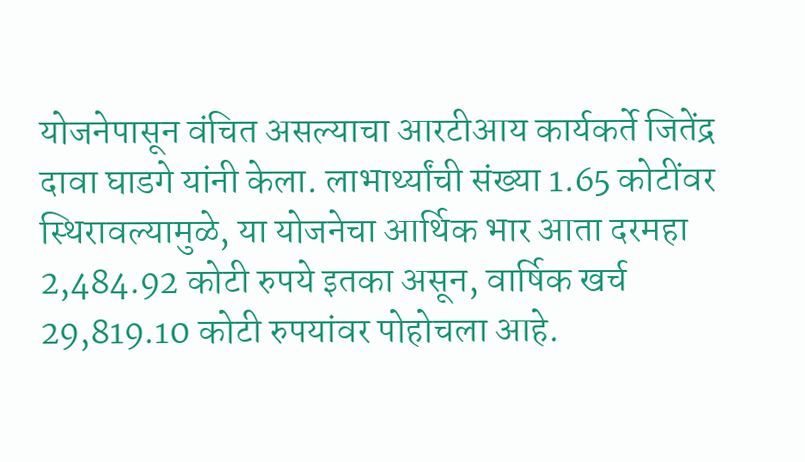योजनेपासून वंचित असल्याचा आरटीआय कार्यकर्ते जितेंद्र दावा घाडगे यांनी केला. लाभार्थ्यांची संख्या 1.65 कोटींवर स्थिरावल्यामुळे, या योजनेचा आर्थिक भार आता दरमहा 2,484.92 कोटी रुपये इतका असून, वार्षिक खर्च 29,819.10 कोटी रुपयांवर पोहोचला आहे.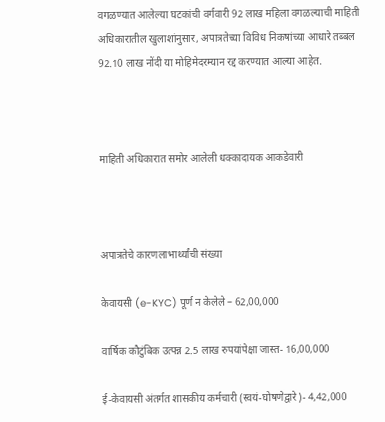वगळण्यात आलेल्या घटकांची वर्गवारी 92 लाख महिला वगळल्याची माहिती अधिकारातील खुलाशांनुसार, अपात्रतेच्या विविध निकषांच्या आधारे तब्बल 92.10 लाख नोंदी या मोहिमेदरम्यान रद्द करण्यात आल्या आहेत.



माहिती अधिकारात समोर आलेली धक्कादायक आकडेवारी



अपात्रतेचे कारणलाभार्थ्यांची संख्या

केवायसी (e-KYC) पूर्ण न केलेले – 62,00,000

वार्षिक कौटुंबिक उत्पन्न 2.5 लाख रुपयांपेक्षा जास्त- 16,00,000

ई-केवायसी अंतर्गत शासकीय कर्मचारी (स्वयं-घोषणेद्वारे)- 4,42,000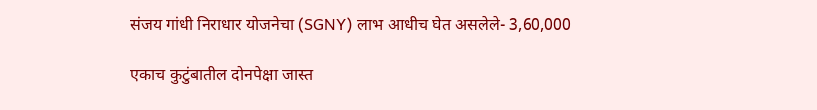संजय गांधी निराधार योजनेचा (SGNY) लाभ आधीच घेत असलेले- 3,60,000

एकाच कुटुंबातील दोनपेक्षा जास्त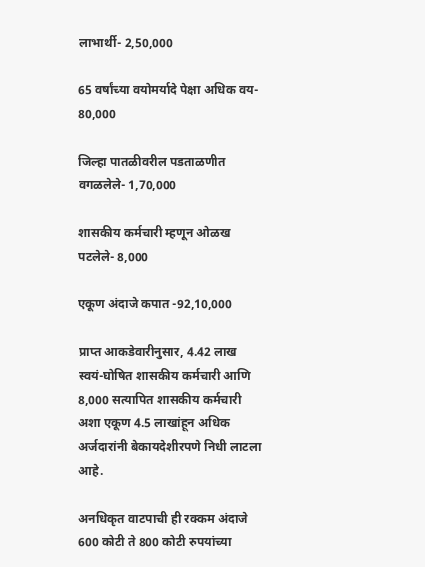लाभार्थी- 2,50,000

65 वर्षांच्या वयोमर्यादे पेक्षा अधिक वय- 80,000

जिल्हा पातळीवरील पडताळणीत वगळलेले- 1,70,000

शासकीय कर्मचारी म्हणून ओळख पटलेले- 8,000

एकूण अंदाजे कपात -92,10,000

प्राप्त आकडेवारीनुसार, 4.42 लाख स्वयं-घोषित शासकीय कर्मचारी आणि 8,000 सत्यापित शासकीय कर्मचारी अशा एकूण 4.5 लाखांहून अधिक अर्जदारांनी बेकायदेशीरपणे निधी लाटला आहे.

अनधिकृत वाटपाची ही रक्कम अंदाजे 600 कोटी ते 800 कोटी रुपयांच्या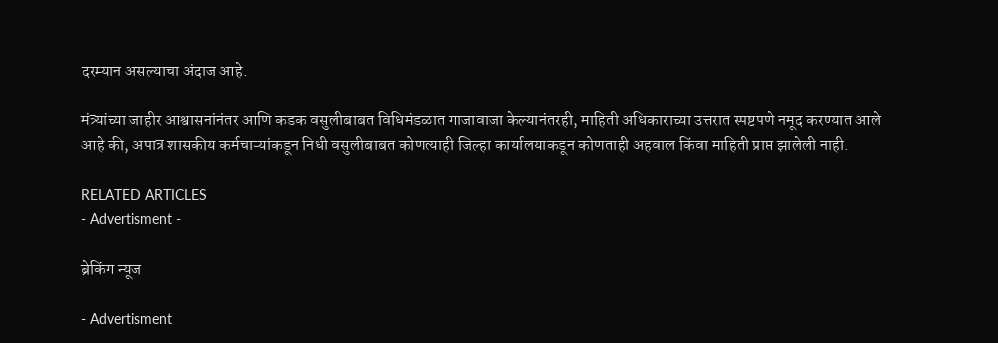दरम्यान असल्याचा अंदाज आहे.

मंत्र्यांच्या जाहीर आश्वासनांनंतर आणि कडक वसुलीबाबत विधिमंडळात गाजावाजा केल्यानंतरही, माहिती अधिकाराच्या उत्तरात स्पष्टपणे नमूद करण्यात आले आहे की, अपात्र शासकीय कर्मचाऱ्यांकडून निधी वसुलीबाबत कोणत्याही जिल्हा कार्यालयाकडून कोणताही अहवाल किंवा माहिती प्राप्त झालेली नाही.

RELATED ARTICLES
- Advertisment -

ब्रेकिंग न्यूज

- Advertisment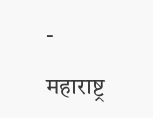-

महाराष्ट्र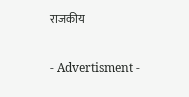राजकीय

- Advertisment -